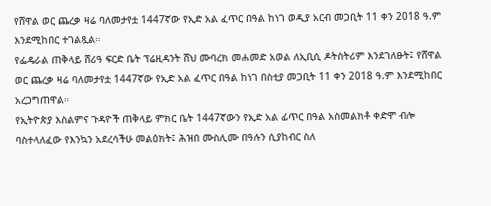የሸዋል ወር ጨረቃ ዛሬ ባለመታየቷ 1447ኛው የኢድ አል ፈጥር በዓል ከነገ ወዲያ አርብ መጋቢት 11 ቀን 2018 ዓ.ም እንደሚከበር ተገልጿል።
የፌዴራል ጠቅላይ ሸሪዓ ፍርድ ቤት ፕሬዚዳንት ሸህ ሙባረክ መሐመድ አወል ለኢቢሲ ዶትስትሪም እንደገለፁት፤ የሸዋል ወር ጨረቃ ዛሬ ባለመታየቷ 1447ኛው የኢድ አል ፈጥር በዓል ከነገ በስቲያ መጋቢት 11 ቀን 2018 ዓ.ም እንደሚከበር አረጋግጠዋል።
የኢትዮጵያ እስልምና ጉዳዮች ጠቅላይ ምክር ቤት 1447ኛውን የኢድ አል ፊጥር በዓል አስመልክቶ ቀድሞ ብሎ ባስተላለፈው የእንኳን አደረሳችሁ መልዕክት፤ ሕዝበ ሙስሊሙ በዓሉን ሲያከብር ስለ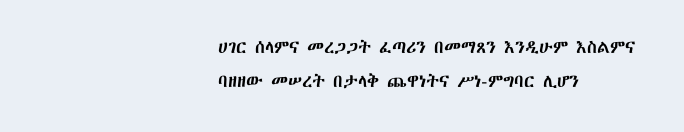ሀገር ሰላምና መረጋጋት ፈጣሪን በመማጸን እንዲሁም እስልምና ባዘዘው መሠረት በታላቅ ጨዋነትና ሥነ-ምግባር ሊሆን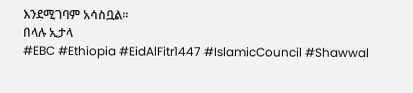እንደሚገባም አሳስቧል።
በላሉ ኢታላ
#EBC #Ethiopia #EidAlFitr1447 #IslamicCouncil #Shawwal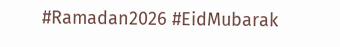#Ramadan2026 #EidMubarak